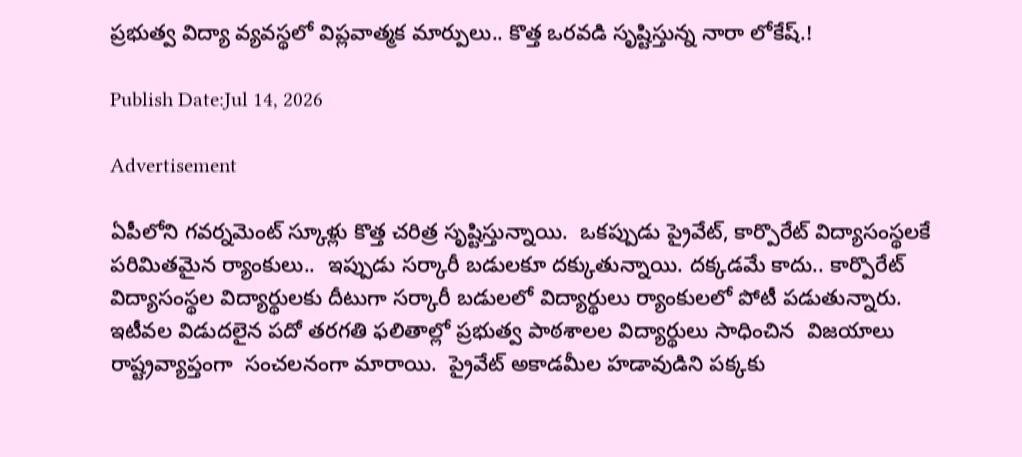ప్రభుత్వ విద్యా వ్యవస్థలో విప్లవాత్మక మార్పులు.. కొత్త ఒరవడి సృష్టిస్తున్న నారా లోకేష్.!

Publish Date:Jul 14, 2026

Advertisement

ఏపీలోని గవర్నమెంట్ స్కూళ్లు కొత్త చరిత్ర సృష్టిస్తున్నాయి.  ఒకప్పుడు ప్రైవేట్, కార్పొరేట్ విద్యాసంస్థలకే పరిమితమైన ర్యాంకులు..  ఇప్పుడు సర్కారీ బడులకూ దక్కుతున్నాయి. దక్కడమే కాదు.. కార్పొరేట్ విద్యాసంస్థల విద్యార్థులకు దీటుగా సర్కారీ బడులలో విద్యార్థులు ర్యాంకులలో పోటీ పడుతున్నారు.  ఇటీవల విడుదలైన పదో తరగతి ఫలితాల్లో ప్రభుత్వ పాఠశాలల విద్యార్థులు సాధించిన  విజయాలు రాష్ట్రవ్యాప్తంగా  సంచలనంగా మారాయి.  ప్రైవేట్ అకాడమీల హడావుడిని పక్కకు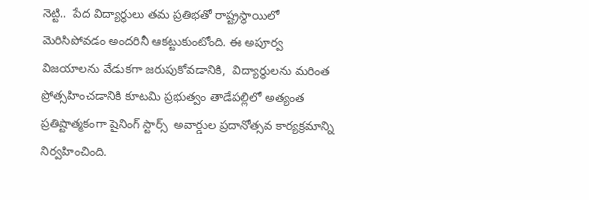నెట్టి..  పేద విద్యార్థులు తమ ప్రతిభతో రాష్ట్రస్థాయిలో మెరిసిపోవడం అందరినీ ఆకట్టుకుంటోంది. ఈ అపూర్వ విజయాలను వేడుకగా జరుపుకోవడానికి,  విద్యార్థులను మరింత ప్రోత్సహించడానికి కూటమి ప్రభుత్వం తాడేపల్లిలో అత్యంత ప్రతిష్టాత్మకంగా షైనింగ్ స్టార్స్  అవార్డుల ప్రదానోత్సవ కార్యక్రమాన్ని నిర్వహించింది.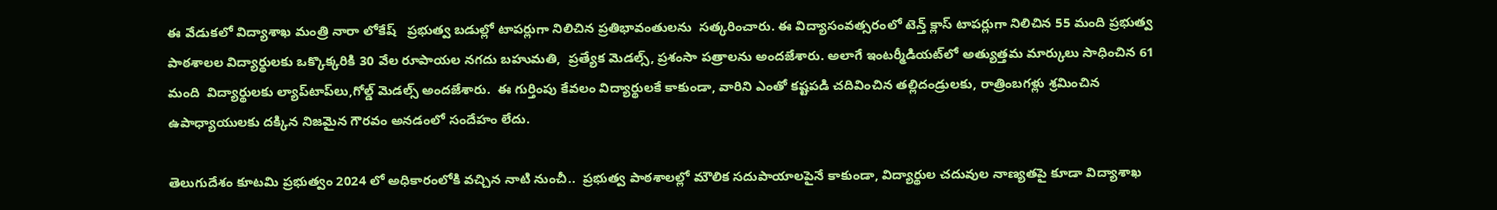ఈ వేడుకలో విద్యాశాఖ మంత్రి నారా లోకేష్   ప్రభుత్వ బడుల్లో టాపర్లుగా నిలిచిన ప్రతిభావంతులను  సత్కరించారు. ఈ విద్యాసంవత్సరంలో టెన్త్ క్లాస్ టాపర్లుగా నిలిచిన 55 మంది ప్రభుత్వ పాఠశాలల విద్యార్థులకు ఒక్కొక్కరికి 30 వేల రూపాయల నగదు బహుమతి,  ప్రత్యేక మెడల్స్, ప్రశంసా పత్రాలను అందజేశారు. అలాగే ఇంటర్మీడియట్‌లో అత్యుత్తమ మార్కులు సాధించిన 61 మంది  విద్యార్థులకు ల్యాప్‌టాప్‌లు,గోల్డ్ మెడల్స్ అందజేశారు.  ఈ గుర్తింపు కేవలం విద్యార్థులకే కాకుండా, వారిని ఎంతో కష్టపడి చదివించిన తల్లిదండ్రులకు, రాత్రింబగళ్లు శ్రమించిన ఉపాధ్యాయులకు దక్కిన నిజమైన గౌరవం అనడంలో సందేహం లేదు.

తెలుగుదేశం కూటమి ప్రభుత్వం 2024 లో అధికారంలోకి వచ్చిన నాటి నుంచీ..  ప్రభుత్వ పాఠశాలల్లో మౌలిక సదుపాయాలపైనే కాకుండా, విద్యార్థుల చదువుల నాణ్యతపై కూడా విద్యాశాఖ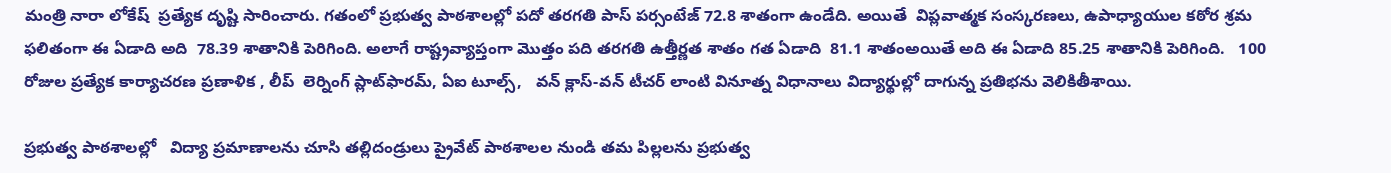మంత్రి నారా లోకేష్  ప్రత్యేక దృష్టి సారించారు. గతంలో ప్రభుత్వ పాఠశాలల్లో పదో తరగతి పాస్ పర్సంటేజ్ 72.8 శాతంగా ఉండేది. అయితే  విప్లవాత్మక సంస్కరణలు, ఉపాధ్యాయుల కఠోర శ్రమ ఫలితంగా ఈ ఏడాది అది  78.39 శాతానికి పెరిగింది. అలాగే రాష్ట్రవ్యాప్తంగా మొత్తం పది తరగతి ఉత్తీర్ణత శాతం గత ఏడాది  81.1 శాతంఅయితే అది ఈ ఏడాది 85.25 శాతానికి పెరిగింది.   100 రోజుల ప్రత్యేక కార్యాచరణ ప్రణాళిక , లీప్  లెర్నింగ్ ప్లాట్‌ఫారమ్, ఏఐ టూల్స్,   వన్ క్లాస్-వన్ టీచర్ లాంటి వినూత్న విధానాలు విద్యార్థుల్లో దాగున్న ప్రతిభను వెలికితీశాయి.

ప్రభుత్వ పాఠశాలల్లో   విద్యా ప్రమాణాలను చూసి తల్లిదండ్రులు ప్రైవేట్ పాఠశాలల నుండి తమ పిల్లలను ప్రభుత్వ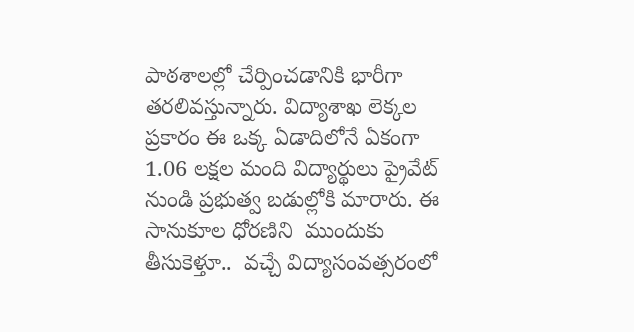పాఠశాలల్లో చేర్పించడానికి భారీగా తరలివస్తున్నారు. విద్యాశాఖ లెక్కల ప్రకారం ఈ ఒక్క ఏడాదిలోనే ఏకంగా 1.06 లక్షల మంది విద్యార్థులు ప్రైవేట్ నుండి ప్రభుత్వ బడుల్లోకి మారారు. ఈ సానుకూల ధోరణిని  ముందుకు తీసుకెళ్తూ..  వచ్చే విద్యాసంవత్సరంలో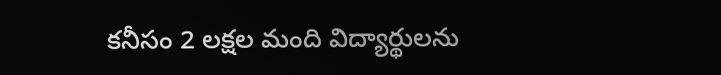కనీసం 2 లక్షల మంది విద్యార్థులను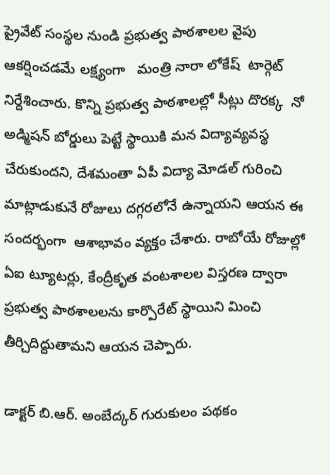ప్రైవేట్ సంస్థల నుండి ప్రభుత్వ పాఠశాలల వైపు ఆకర్షించడమే లక్ష్యంగా   మంత్రి నారా లోకేష్  టార్గెట్ నిర్దేశించారు. కొన్ని ప్రభుత్వ పాఠశాలల్లో సీట్లు దొరక్క  నో అడ్మిషన్ బోర్డులు పెట్టే స్థాయికి మన విద్యావ్యవస్థ చేరుకుందని, దేశమంతా ఏపీ విద్యా మోడల్ గురించి మాట్లాడుకునే రోజులు దగ్గరలోనే ఉన్నాయని ఆయన ఈ సందర్భంగా  ఆశాభావం వ్యక్తం చేశారు. రాబోయే రోజుల్లో ఏఐ ట్యూటర్లు, కేంద్రీకృత వంటశాలల విస్తరణ ద్వారా ప్రభుత్వ పాఠశాలలను కార్పొరేట్ స్థాయిని మించి తీర్చిదిద్దుతామని ఆయన చెప్పారు.

డాక్టర్ బి.ఆర్. అంబేద్కర్ గురుకులం పథకం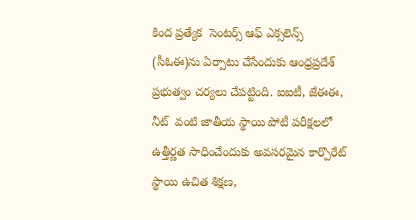కింద ప్రత్యేక  సెంటర్స్ ఆఫ్ ఎక్సలెన్స్  (సీఓఈ)ను ఏర్పాటు చేసేందుకు ఆంధ్రప్రదేశ్ ప్రభుత్వం చర్యలు చేపట్టింది. ఐఐటీ, జేఈఈ, నీట్  వంటి జాతీయ స్థాయి పోటీ పరీక్షలలో ఉత్తీర్ణత సాధించేందుకు అవసరమైన కార్పొరేట్ స్థాయి ఉచిత శిక్షణ,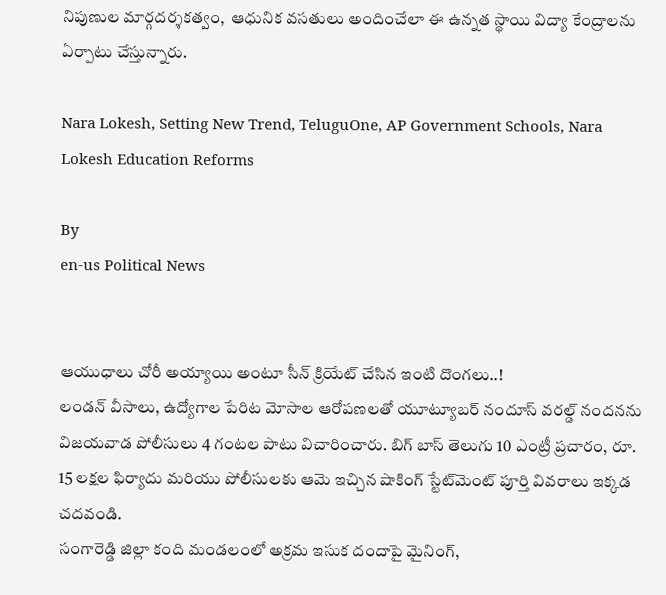నిపుణుల మార్గదర్శకత్వం,  ఆధునిక వసతులు అందించేలా ఈ ఉన్నత స్థాయి విద్యా కేంద్రాలను ఏర్పాటు చేస్తున్నారు.

Nara Lokesh, Setting New Trend, TeluguOne, AP Government Schools, Nara Lokesh Education Reforms

By
en-us Political News


ఆయుధాలు చోరీ అయ్యాయి అంటూ సీన్ క్రియేట్ చేసిన ఇంటి దొంగలు..!
లండన్ వీసాలు, ఉద్యోగాల పేరిట మోసాల ఆరోపణలతో యూట్యూబర్ నందూస్ వరల్డ్ నందనను విజయవాడ పోలీసులు 4 గంటల పాటు విచారించారు. బిగ్ బాస్ తెలుగు 10 ఎంట్రీ ప్రచారం, రూ. 15 లక్షల ఫిర్యాదు మరియు పోలీసులకు ఆమె ఇచ్చిన షాకింగ్ స్టేట్‌మెంట్ పూర్తి వివరాలు ఇక్కడ చదవండి.
సంగారెడ్డి జిల్లా కంది మండలంలో అక్రమ ఇసుక దందాపై మైనింగ్,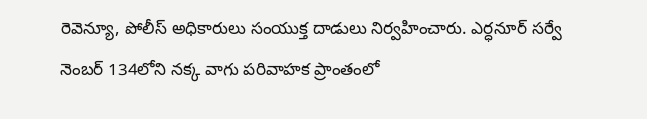రెవెన్యూ, పోలీస్ అధికారులు సంయుక్త దాడులు నిర్వహించారు. ఎర్ధనూర్ సర్వే నెంబర్ 134లోని నక్క వాగు పరివాహక ప్రాంతంలో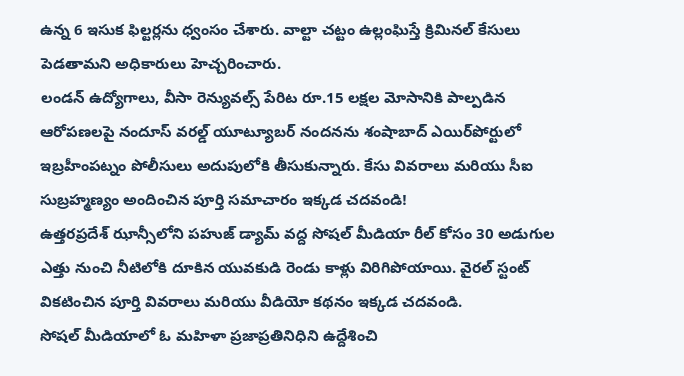ఉన్న 6 ఇసుక ఫిల్టర్లను ధ్వంసం చేశారు. వాల్టా చట్టం ఉల్లంఘిస్తే క్రిమినల్ కేసులు పెడతామని అధికారులు హెచ్చరించారు.
లండన్ ఉద్యోగాలు, వీసా రెన్యువల్స్ పేరిట రూ.15 లక్షల మోసానికి పాల్పడిన ఆరోపణలపై నందూస్ వరల్డ్ యూట్యూబర్ నందనను శంషాబాద్ ఎయిర్‌పోర్టులో ఇబ్రహీంపట్నం పోలీసులు అదుపులోకి తీసుకున్నారు. కేసు వివరాలు మరియు సీఐ సుబ్రహ్మణ్యం అందించిన పూర్తి సమాచారం ఇక్కడ చదవండి!
ఉత్తరప్రదేశ్ ఝాన్సీలోని పహుజ్ డ్యామ్ వద్ద సోషల్ మీడియా రీల్ కోసం 30 అడుగుల ఎత్తు నుంచి నీటిలోకి దూకిన యువకుడి రెండు కాళ్లు విరిగిపోయాయి. వైరల్ స్టంట్ వికటించిన పూర్తి వివరాలు మరియు వీడియో కథనం ఇక్కడ చదవండి.
సోషల్ మీడియాలో ఓ మహిళా ప్రజాప్రతినిధిని ఉద్దేశించి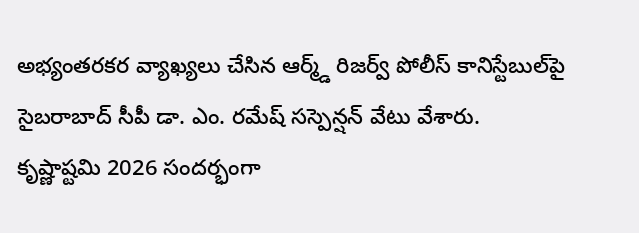అభ్యంతరకర వ్యాఖ్యలు చేసిన ఆర్మ్డ్ రిజర్వ్ పోలీస్ కానిస్టేబుల్‌పై సైబరాబాద్ సీపీ డా. ఎం. రమేష్ సస్పెన్షన్ వేటు వేశారు.
కృష్ణాష్టమి 2026 సందర్భంగా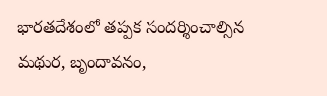భారతదేశంలో తప్పక సందర్శించాల్సిన మథుర, బృందావనం,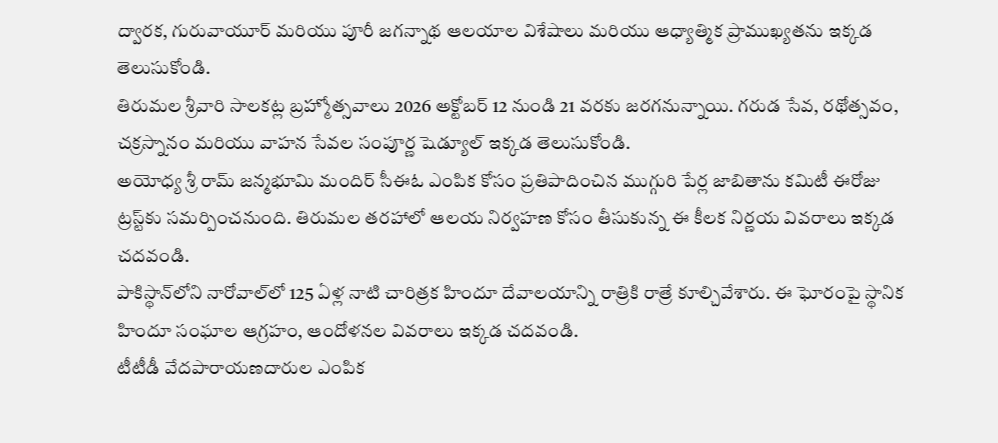ద్వారక, గురువాయూర్ మరియు పూరీ జగన్నాథ ఆలయాల విశేషాలు మరియు ఆధ్యాత్మిక ప్రాముఖ్యతను ఇక్కడ తెలుసుకోండి.
తిరుమల శ్రీవారి సాలకట్ల బ్రహ్మోత్సవాలు 2026 అక్టోబర్ 12 నుండి 21 వరకు జరగనున్నాయి. గరుడ సేవ, రథోత్సవం, చక్రస్నానం మరియు వాహన సేవల సంపూర్ణ షెడ్యూల్ ఇక్కడ తెలుసుకోండి.
అయోధ్య శ్రీ రామ్ జన్మభూమి మందిర్ సీఈఓ ఎంపిక కోసం ప్రతిపాదించిన ముగ్గురి పేర్ల జాబితాను కమిటీ ఈరోజు ట్రస్ట్‌కు సమర్పించనుంది. తిరుమల తరహాలో ఆలయ నిర్వహణ కోసం తీసుకున్న ఈ కీలక నిర్ణయ వివరాలు ఇక్కడ చదవండి.
పాకిస్థాన్‌లోని నారోవాల్‌లో 125 ఏళ్ల నాటి చారిత్రక హిందూ దేవాలయాన్ని రాత్రికి రాత్రే కూల్చివేశారు. ఈ ఘోరంపై స్థానిక హిందూ సంఘాల ఆగ్రహం, ఆందోళనల వివరాలు ఇక్కడ చదవండి.
టీటీడీ వేదపారాయణదారుల ఎంపిక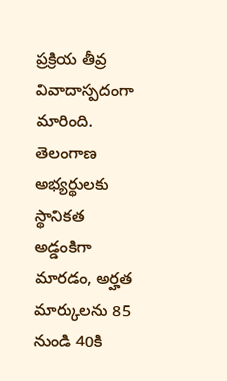ప్రక్రియ తీవ్ర వివాదాస్పదంగా మారింది. తెలంగాణ అభ్యర్థులకు స్థానికత అడ్డంకిగా మారడం, అర్హత మార్కులను 85 నుండి 40కి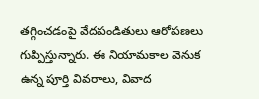తగ్గించడంపై వేదపండితులు ఆరోపణలు గుప్పిస్తున్నారు. ఈ నియామకాల వెనుక ఉన్న పూర్తి వివరాలు, వివాద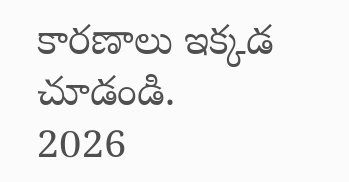కారణాలు ఇక్కడ చూడండి.
2026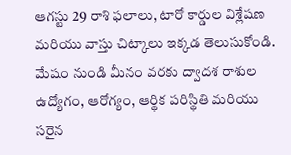ఆగస్టు 29 రాశి ఫలాలు, టారో కార్డుల విశ్లేషణ మరియు వాస్తు చిట్కాలు ఇక్కడ తెలుసుకోండి. మేషం నుండి మీనం వరకు ద్వాదశ రాశుల ఉద్యోగం, ఆరోగ్యం, ఆర్థిక పరిస్థితి మరియు సరైన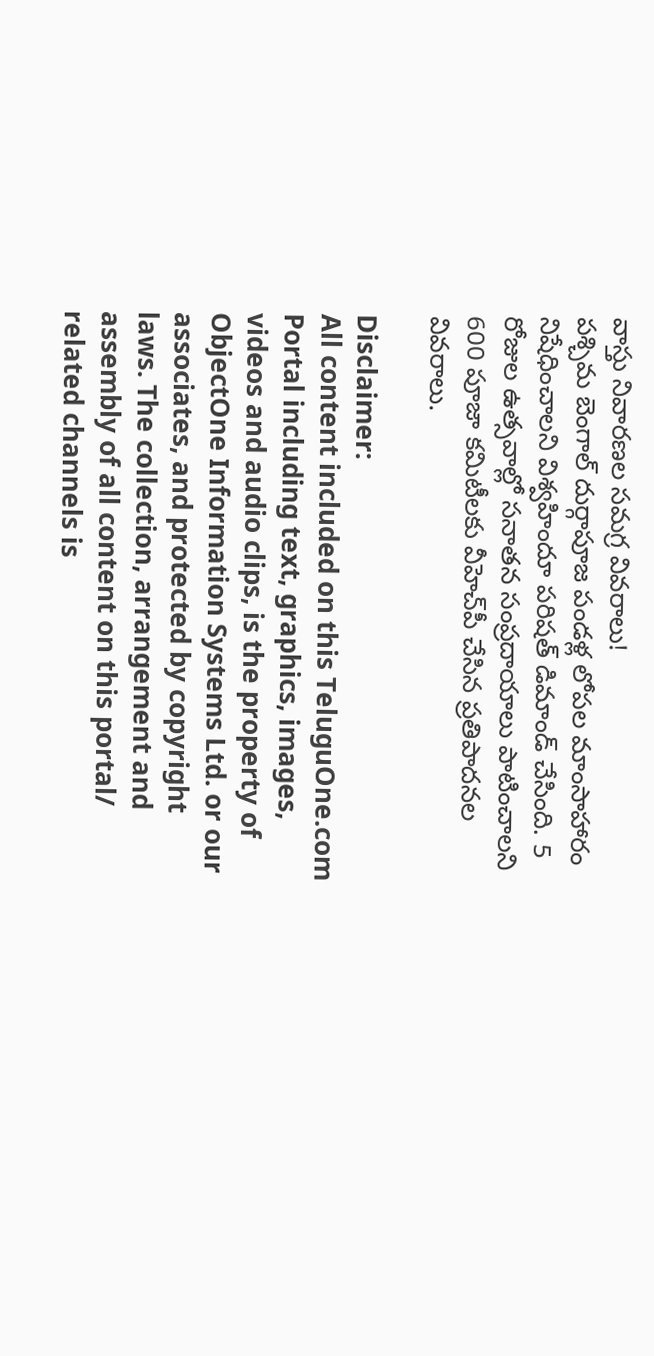వాస్తు నివారణల సమగ్ర వివరాలు!
పశ్చిమ బెంగాల్ దుర్గాపూజ పండళ్ల లోపల మాంసాహారం నిషేధించాలని విశ్వహిందూ పరిషత్ డిమాండ్ చేసింది. 5 రోజుల ఉత్సవాల్లో సనాతన సంప్రదాయాలు పాటించాలని 600 పూజా కమిటీలకు వీహెచ్‌పీ చేసిన ప్రతిపాదనల వివరాలు.

Disclaimer:
All content included on this TeluguOne.com Portal including text, graphics, images, videos and audio clips, is the property of ObjectOne Information Systems Ltd. or our associates, and protected by copyright laws. The collection, arrangement and assembly of all content on this portal/ related channels is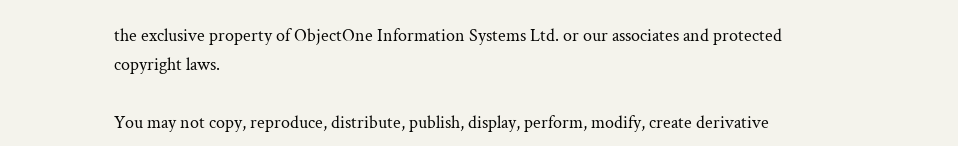the exclusive property of ObjectOne Information Systems Ltd. or our associates and protected copyright laws.

You may not copy, reproduce, distribute, publish, display, perform, modify, create derivative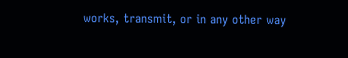works, transmit, or in any other way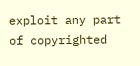exploit any part of copyrighted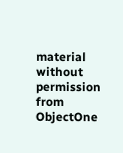material without permission from ObjectOne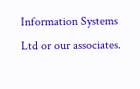Information Systems Ltd or our associates.